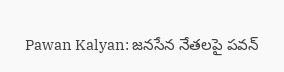Pawan Kalyan: జనసేన నేతలపై పవన్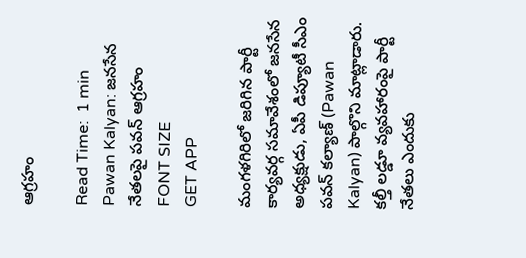ఆగ్రహం

Read Time:  1 min
Pawan Kalyan: జనసేన నేతలపై పవన్ ఆగ్రహం
FONT SIZE
GET APP

మంగళగిరిలో జరిగిన పార్టీ కార్యవర్గ సమావేశంలో జనసేన అధ్యక్షుడు, ఏపీ డిప్యూటీ సీఎం పవన్ కల్యాణ్ (Pawan Kalyan) పాల్గొని మాట్లాడారు. కల్తీ లడ్డూ వ్యవహారంపై పార్టీ నేతలు ఎందుకు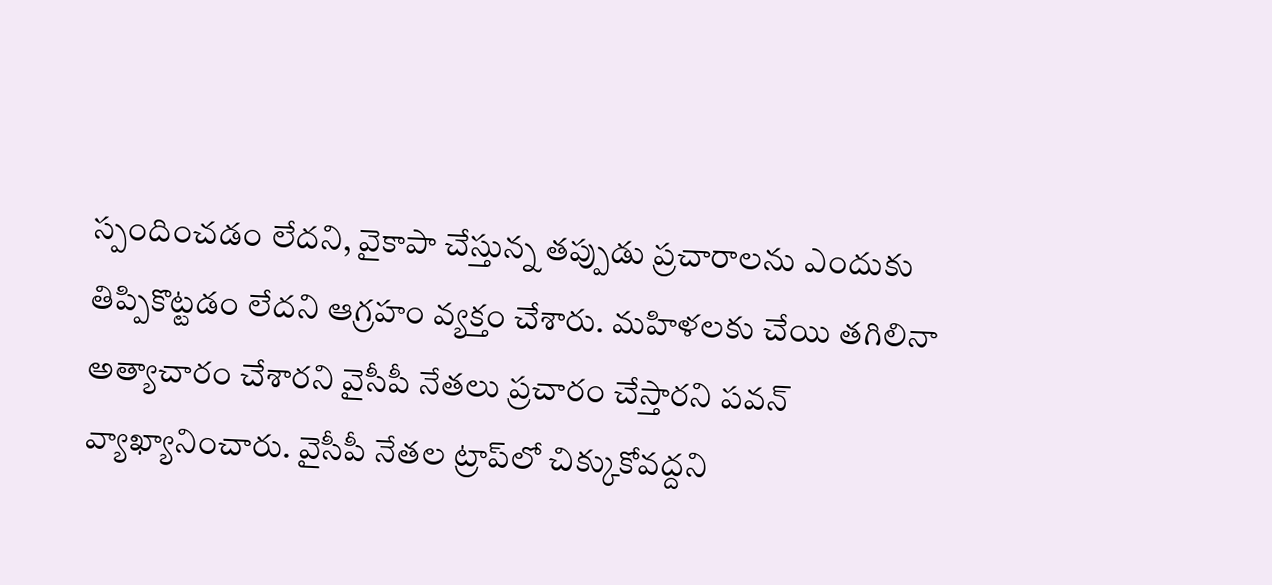స్పందించడం లేదని, వైకాపా చేస్తున్న తప్పుడు ప్రచారాలను ఎందుకు తిప్పికొట్టడం లేదని ఆగ్రహం వ్యక్తం చేశారు. మహిళలకు చేయి తగిలినా అత్యాచారం చేశారని వైసీపీ నేతలు ప్రచారం చేస్తారని పవన్‌ వ్యాఖ్యానించారు. వైసీపీ నేతల ట్రాప్‌లో చిక్కుకోవద్దని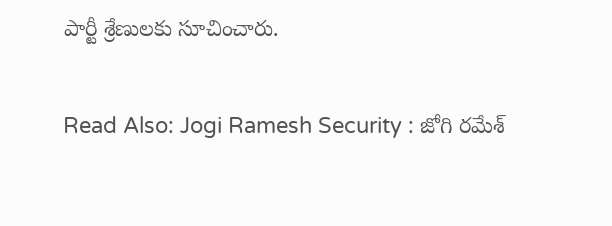పార్టీ శ్రేణులకు సూచించారు.

Read Also: Jogi Ramesh Security : జోగి రమేశ్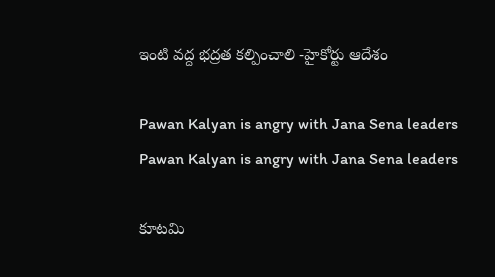ఇంటి వద్ద భద్రత కల్పించాలి -హైకోర్టు ఆదేశం

Pawan Kalyan is angry with Jana Sena leaders
Pawan Kalyan is angry with Jana Sena leaders

కూటమి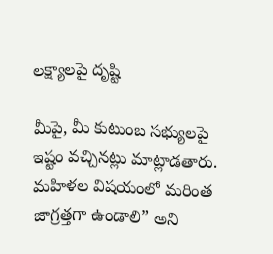లక్ష్యాలపై దృష్టి

మీపై, మీ కుటుంబ సభ్యులపై ఇష్టం వచ్చినట్లు మాట్లాడతారు. మహిళల విషయంలో మరింత జాగ్రత్తగా ఉండాలి” అని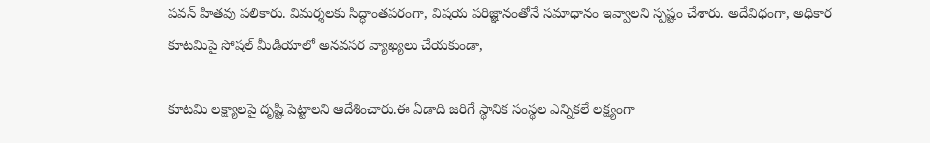పవన్ హితవు పలికారు. విమర్శలకు సిద్ధాంతపరంగా, విషయ పరిజ్ఞానంతోనే సమాధానం ఇవ్వాలని స్పష్టం చేశారు. అదేవిధంగా, అధికార కూటమిపై సోషల్ మీడియాలో అనవసర వ్యాఖ్యలు చేయకుండా,

కూటమి లక్ష్యాలపై దృష్టి పెట్టాలని ఆదేశించారు.ఈ ఏడాది జరిగే స్థానిక సంస్థల ఎన్నికలే లక్ష్యంగా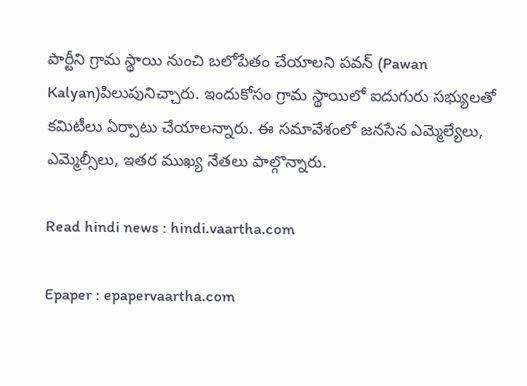పార్టీని గ్రామ స్థాయి నుంచి బలోపేతం చేయాలని పవన్ (Pawan Kalyan)పిలుపునిచ్చారు. ఇందుకోసం గ్రామ స్థాయిలో ఐదుగురు సభ్యులతో కమిటీలు ఏర్పాటు చేయాలన్నారు. ఈ సమావేశంలో జనసేన ఎమ్మెల్యేలు, ఎమ్మెల్సీలు, ఇతర ముఖ్య నేతలు పాల్గొన్నారు.

Read hindi news : hindi.vaartha.com

Epaper : epapervaartha.com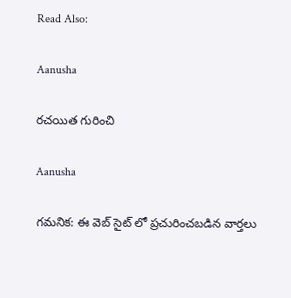Read Also:

Aanusha

రచయిత గురించి

Aanusha

గమనిక: ఈ వెబ్ సైట్ లో ప్రచురించబడిన వార్తలు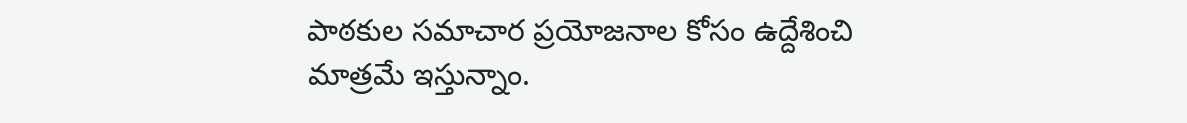పాఠకుల సమాచార ప్రయోజనాల కోసం ఉద్దేశించి మాత్రమే ఇస్తున్నాం.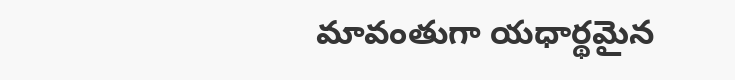మావంతుగా యధార్థమైన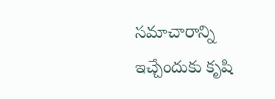సమాచారాన్ని ఇచ్చేందుకు కృషి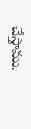చేస్తాము.